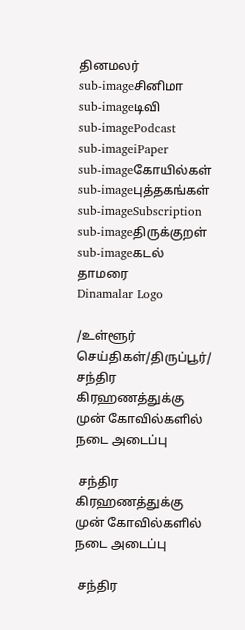தினமலர்
sub-imageசினிமா
sub-imageடிவி
sub-imagePodcast
sub-imageiPaper
sub-imageகோயில்கள்
sub-imageபுத்தகங்கள்
sub-imageSubscription
sub-imageதிருக்குறள்
sub-imageகடல் தாமரை
Dinamalar Logo

/உள்ளூர் செய்திகள்/திருப்பூர்/ சந்திர கிரஹணத்துக்கு முன் கோவில்களில் நடை அடைப்பு

 சந்திர கிரஹணத்துக்கு முன் கோவில்களில் நடை அடைப்பு

 சந்திர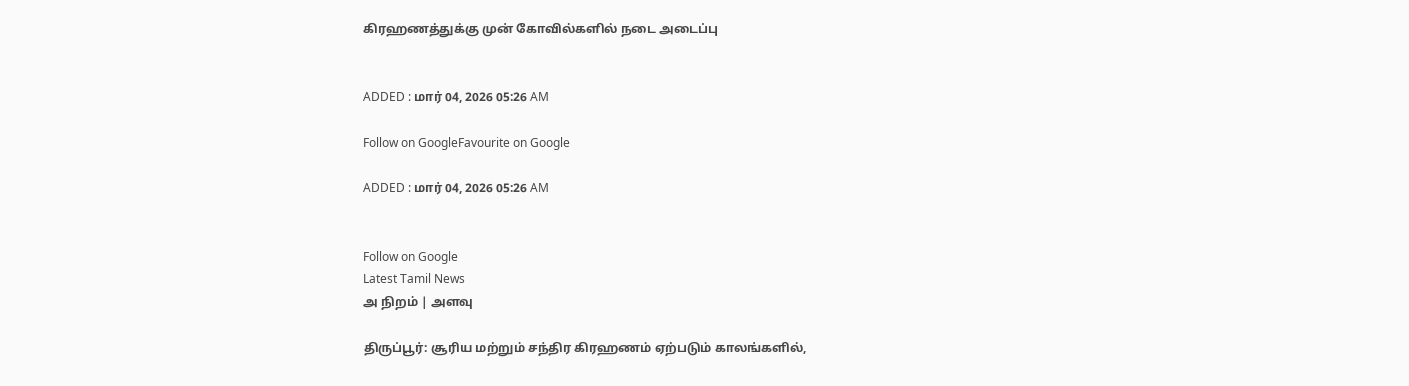கிரஹணத்துக்கு முன் கோவில்களில் நடை அடைப்பு


ADDED : மார் 04, 2026 05:26 AM

Follow on GoogleFavourite on Google

ADDED : மார் 04, 2026 05:26 AM


Follow on Google
Latest Tamil News
அ நிறம் | அளவு

திருப்பூர்: சூரிய மற்றும் சந்திர கிரஹணம் ஏற்படும் காலங்களில்,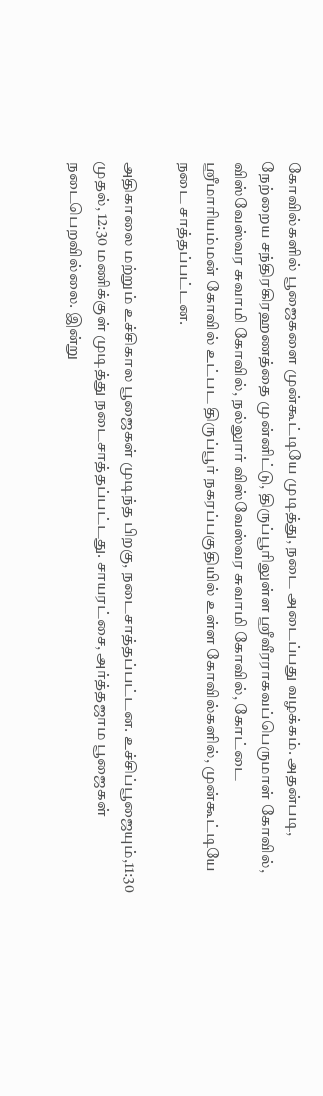கோவில்களில் பூஜைகளை முன்கூட்டியே முடித்து, நடை அடைப்பது வழக்கம். அதன்படி, நேற்றைய சந்திரகிரஹணத்தை முன்னிட்டு, திருப்பூரிலுள்ள ஸ்ரீவீரராகவப்பெருமாள் கோவில், விஸ்வேஸ்வர சுவாமி கோவில், நல்லுார் விஸ்வேஸ்வர சுவாமி கோவில், கோட்டை ஸ்ரீமாரியம்மன் கோவில் உட்பட திருப்பூர் நகரப்பகுதியில் உள்ள கோவில்களில், முன்கூட்டியே நடை சாத்தப்பட்டன.

அதிகாலை மற்றும் உச்சிகால பூஜைகள் முடிந்த பிறகு, நடைசாத்தப்பட்டன. உச்சிப்பூஜையும்,11:30 முதல், 12:30 மணிக்குள் முடித்து நடைசாத்தப்பட்டது. சாயரட்சை, அர்த்தஜாம பூஜைகள் நடைபெறவில்லை. இன்று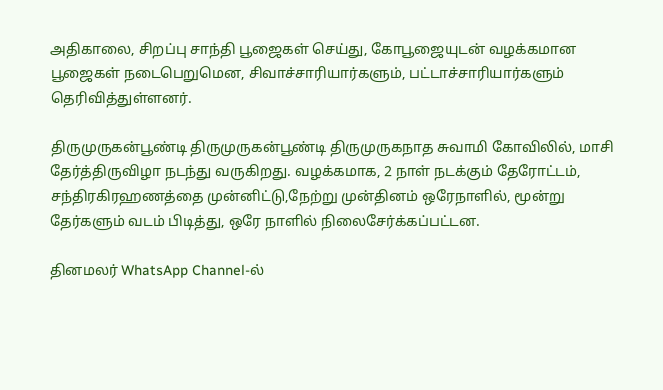அதிகாலை, சிறப்பு சாந்தி பூஜைகள் செய்து, கோபூஜையுடன் வழக்கமான பூஜைகள் நடைபெறுமென, சிவாச்சாரியார்களும், பட்டாச்சாரியார்களும் தெரிவித்துள்ளனர்.

திருமுருகன்பூண்டி திருமுருகன்பூண்டி திருமுருகநாத சுவாமி கோவிலில், மாசி தேர்த்திருவிழா நடந்து வருகிறது. வழக்கமாக, 2 நாள் நடக்கும் தேரோட்டம், சந்திரகிரஹணத்தை முன்னிட்டு,நேற்று முன்தினம் ஒரேநாளில், மூன்று தேர்களும் வடம் பிடித்து, ஒரே நாளில் நிலைசேர்க்கப்பட்டன.

தினமலர் WhatsApp Channel-ல்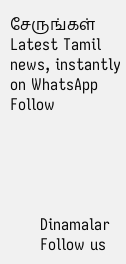சேருங்கள்
Latest Tamil news, instantly on WhatsApp
Follow





      Dinamalar
      Follow us